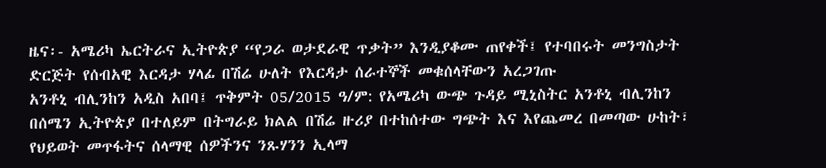ዜና፡- አሜሪካ ኤርትራና ኢትዮጵያ “የጋራ ወታደራዊ ጥቃት” እንዲያቆሙ ጠየቀች፤ የተባበሩት መንግስታት ድርጅት የሰብአዊ እርዳታ ሃላፊ በሽሬ ሁለት የእርዳታ ሰራተኞች መቁሰላቸውን አረጋገጡ
አንቶኒ ብሊንከን አዲስ አበባ፤ ጥቅምት 05/2015 ዓ/ም: የአሜሪካ ውጭ ጉዳይ ሚኒስትር አንቶኒ ብሊንከን በሰሜን ኢትዮጵያ በተለይም በትግራይ ክልል በሽሬ ዙሪያ በተከሰተው ግጭት እና እየጨመረ በመጣው ሁከት፣ የህይወት መጥፋትና ሰላማዊ ሰዎችንና ንጹሃንን ኢላማ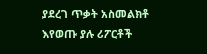ያደረገ ጥቃት አስመልክቶ እየወጡ ያሉ ሪፖርቶች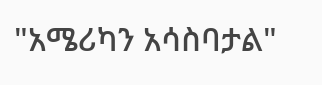"አሜሪካን አሳስባታል"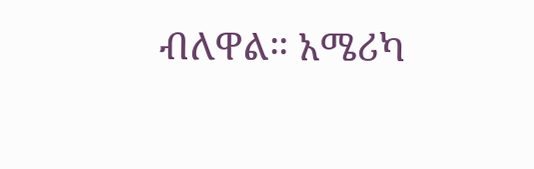ብለዋል። አሜሪካ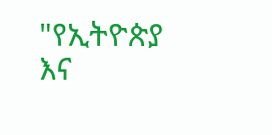"የኢትዮጵያ እና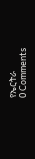የኤርትራ
0 Comments